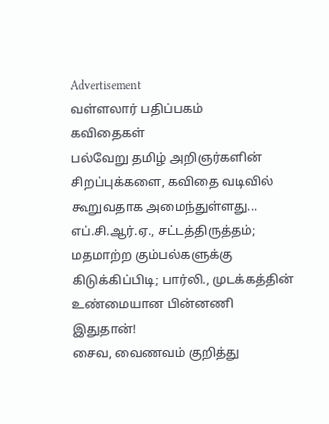Advertisement
வள்ளலார் பதிப்பகம்
கவிதைகள்
பல்வேறு தமிழ் அறிஞர்களின் சிறப்புக்களை, கவிதை வடிவில் கூறுவதாக அமைந்துள்ளது...
எப்.சி.ஆர்.ஏ., சட்டத்திருத்தம்; மதமாற்ற கும்பல்களுக்கு கிடுக்கிப்பிடி; பார்லி., முடக்கத்தின் உண்மையான பின்னணி இதுதான்!
சைவ, வைணவம் குறித்து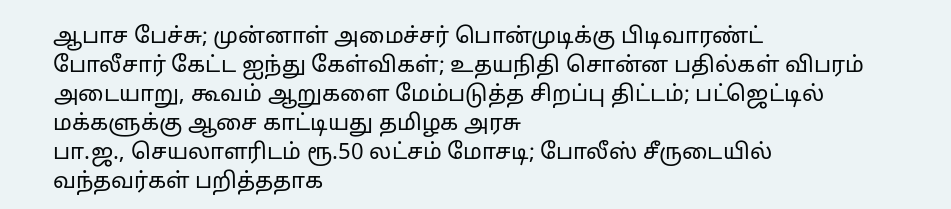ஆபாச பேச்சு; முன்னாள் அமைச்சர் பொன்முடிக்கு பிடிவாரண்ட்
போலீசார் கேட்ட ஐந்து கேள்விகள்; உதயநிதி சொன்ன பதில்கள் விபரம்
அடையாறு, கூவம் ஆறுகளை மேம்படுத்த சிறப்பு திட்டம்; பட்ஜெட்டில் மக்களுக்கு ஆசை காட்டியது தமிழக அரசு
பா.ஜ., செயலாளரிடம் ரூ.50 லட்சம் மோசடி; போலீஸ் சீருடையில் வந்தவர்கள் பறித்ததாக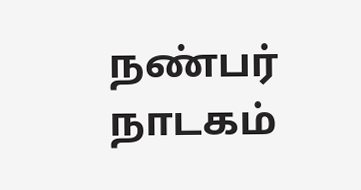நண்பர் நாடகம்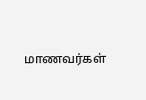மாணவர்கள்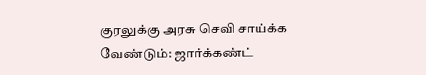குரலுக்கு அரசு செவி சாய்க்க வேண்டும்: ஜார்க்கண்ட்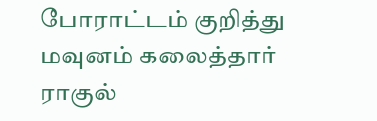போராட்டம் குறித்து மவுனம் கலைத்தார் ராகுல்